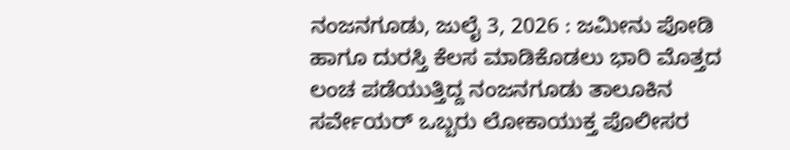ನಂಜನಗೂಡು, ಜುಲೈ 3, 2026 : ಜಮೀನು ಪೋಡಿ ಹಾಗೂ ದುರಸ್ತಿ ಕೆಲಸ ಮಾಡಿಕೊಡಲು ಭಾರಿ ಮೊತ್ತದ ಲಂಚ ಪಡೆಯುತ್ತಿದ್ದ ನಂಜನಗೂಡು ತಾಲೂಕಿನ ಸರ್ವೇಯರ್ ಒಬ್ಬರು ಲೋಕಾಯುಕ್ತ ಪೊಲೀಸರ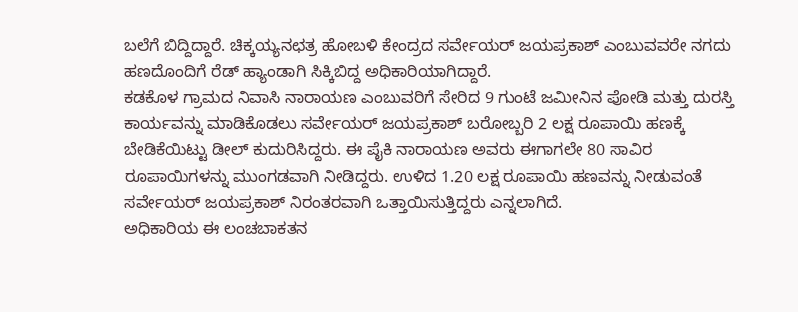ಬಲೆಗೆ ಬಿದ್ದಿದ್ದಾರೆ. ಚಿಕ್ಕಯ್ಯನಛತ್ರ ಹೋಬಳಿ ಕೇಂದ್ರದ ಸರ್ವೇಯರ್ ಜಯಪ್ರಕಾಶ್ ಎಂಬುವವರೇ ನಗದು ಹಣದೊಂದಿಗೆ ರೆಡ್ ಹ್ಯಾಂಡಾಗಿ ಸಿಕ್ಕಿಬಿದ್ದ ಅಧಿಕಾರಿಯಾಗಿದ್ದಾರೆ.
ಕಡಕೊಳ ಗ್ರಾಮದ ನಿವಾಸಿ ನಾರಾಯಣ ಎಂಬುವರಿಗೆ ಸೇರಿದ 9 ಗುಂಟೆ ಜಮೀನಿನ ಪೋಡಿ ಮತ್ತು ದುರಸ್ತಿ ಕಾರ್ಯವನ್ನು ಮಾಡಿಕೊಡಲು ಸರ್ವೇಯರ್ ಜಯಪ್ರಕಾಶ್ ಬರೋಬ್ಬರಿ 2 ಲಕ್ಷ ರೂಪಾಯಿ ಹಣಕ್ಕೆ ಬೇಡಿಕೆಯಿಟ್ಟು ಡೀಲ್ ಕುದುರಿಸಿದ್ದರು. ಈ ಪೈಕಿ ನಾರಾಯಣ ಅವರು ಈಗಾಗಲೇ 80 ಸಾವಿರ ರೂಪಾಯಿಗಳನ್ನು ಮುಂಗಡವಾಗಿ ನೀಡಿದ್ದರು. ಉಳಿದ 1.20 ಲಕ್ಷ ರೂಪಾಯಿ ಹಣವನ್ನು ನೀಡುವಂತೆ ಸರ್ವೇಯರ್ ಜಯಪ್ರಕಾಶ್ ನಿರಂತರವಾಗಿ ಒತ್ತಾಯಿಸುತ್ತಿದ್ದರು ಎನ್ನಲಾಗಿದೆ.
ಅಧಿಕಾರಿಯ ಈ ಲಂಚಬಾಕತನ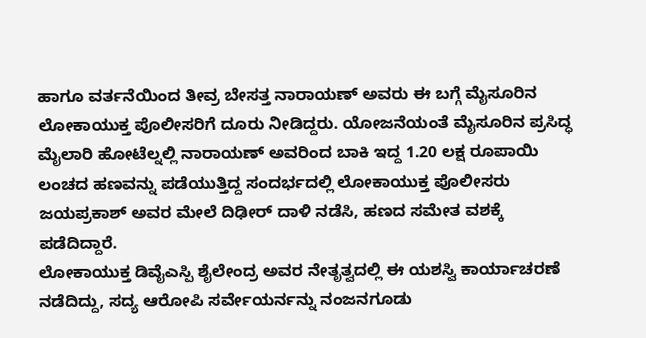ಹಾಗೂ ವರ್ತನೆಯಿಂದ ತೀವ್ರ ಬೇಸತ್ತ ನಾರಾಯಣ್ ಅವರು ಈ ಬಗ್ಗೆ ಮೈಸೂರಿನ ಲೋಕಾಯುಕ್ತ ಪೊಲೀಸರಿಗೆ ದೂರು ನೀಡಿದ್ದರು. ಯೋಜನೆಯಂತೆ ಮೈಸೂರಿನ ಪ್ರಸಿದ್ಧ ಮೈಲಾರಿ ಹೋಟೆಲ್ನಲ್ಲಿ ನಾರಾಯಣ್ ಅವರಿಂದ ಬಾಕಿ ಇದ್ದ 1.20 ಲಕ್ಷ ರೂಪಾಯಿ ಲಂಚದ ಹಣವನ್ನು ಪಡೆಯುತ್ತಿದ್ದ ಸಂದರ್ಭದಲ್ಲಿ ಲೋಕಾಯುಕ್ತ ಪೊಲೀಸರು ಜಯಪ್ರಕಾಶ್ ಅವರ ಮೇಲೆ ದಿಢೀರ್ ದಾಳಿ ನಡೆಸಿ, ಹಣದ ಸಮೇತ ವಶಕ್ಕೆ ಪಡೆದಿದ್ದಾರೆ.
ಲೋಕಾಯುಕ್ತ ಡಿವೈಎಸ್ಪಿ ಶೈಲೇಂದ್ರ ಅವರ ನೇತೃತ್ವದಲ್ಲಿ ಈ ಯಶಸ್ವಿ ಕಾರ್ಯಾಚರಣೆ ನಡೆದಿದ್ದು, ಸದ್ಯ ಆರೋಪಿ ಸರ್ವೇಯರ್ನನ್ನು ನಂಜನಗೂಡು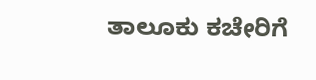ತಾಲೂಕು ಕಚೇರಿಗೆ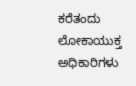ಕರೆತಂದು ಲೋಕಾಯುಕ್ತ ಅಧಿಕಾರಿಗಳು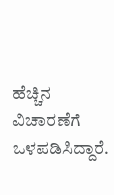ಹೆಚ್ಚಿನ ವಿಚಾರಣೆಗೆ ಒಳಪಡಿಸಿದ್ದಾರೆ.